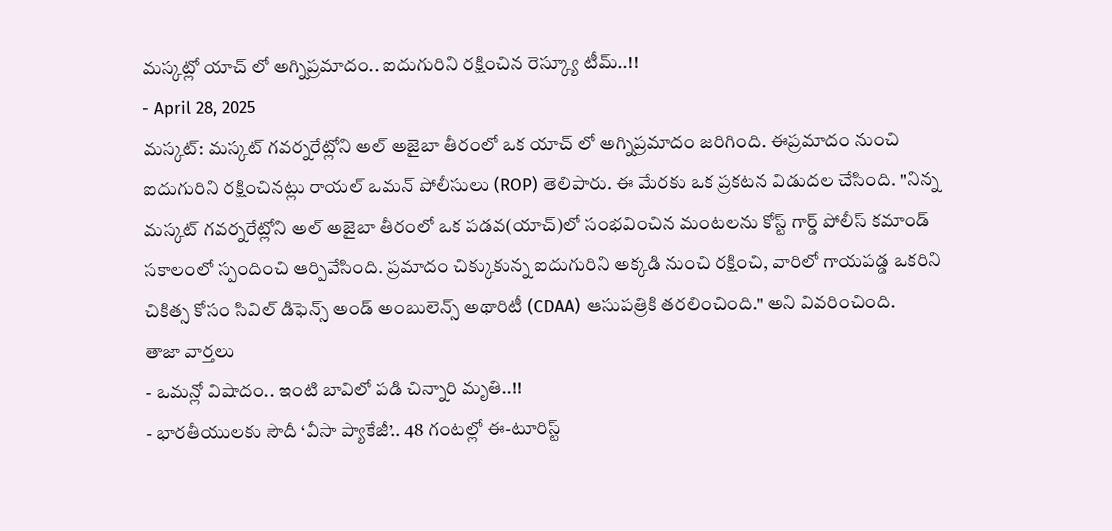మస్కట్లో యాచ్ లో అగ్నిప్రమాదం.. ఐదుగురిని రక్షించిన రెస్క్యూ టీమ్..!!
- April 28, 2025
మస్కట్: మస్కట్ గవర్నరేట్లోని అల్ అజైబా తీరంలో ఒక యాచ్ లో అగ్నిప్రమాదం జరిగింది. ఈప్రమాదం నుంచి ఐదుగురిని రక్షించినట్లు రాయల్ ఒమన్ పోలీసులు (ROP) తెలిపారు. ఈ మేరకు ఒక ప్రకటన విడుదల చేసింది. "నిన్న మస్కట్ గవర్నరేట్లోని అల్ అజైబా తీరంలో ఒక పడవ(యాచ్)లో సంభవించిన మంటలను కోస్ట్ గార్డ్ పోలీస్ కమాండ్ సకాలంలో స్పందించి ఆర్పివేసింది. ప్రమాదం చిక్కుకున్న ఐదుగురిని అక్కడి నుంచి రక్షించి, వారిలో గాయపడ్డ ఒకరిని చికిత్స కోసం సివిల్ డిఫెన్స్ అండ్ అంబులెన్స్ అథారిటీ (CDAA) ఆసుపత్రికి తరలించింది." అని వివరించింది.
తాజా వార్తలు
- ఒమన్లో విషాదం.. ఇంటి బావిలో పడి చిన్నారి మృతి..!!
- భారతీయులకు సౌదీ ‘వీసా ప్యాకేజీ’.. 48 గంటల్లో ఈ-టూరిస్ట్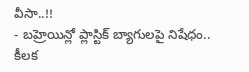వీసా..!!
- బహ్రెయిన్లో ప్లాస్టిక్ బ్యాగులపై నిషేధం.. కీలక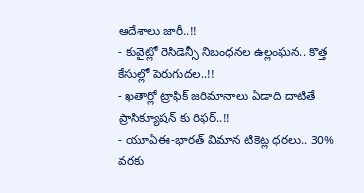ఆదేశాలు జారీ..!!
- కువైట్లో రెసిడెన్సీ నిబంధనల ఉల్లంఘన.. కొత్త కేసుల్లో పెరుగుదల..!!
- ఖతార్లో ట్రాఫిక్ జరిమానాలు ఏడాది దాటితే ప్రాసిక్యూషన్ కు రిఫర్..!!
- యూఏఈ-భారత్ విమాన టికెట్ల ధరలు.. 30% వరకు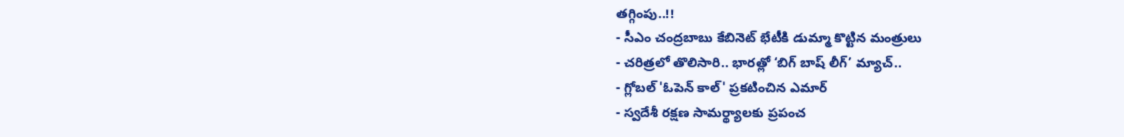తగ్గింపు..!!
- సీఎం చంద్రబాబు కేబినెట్ భేటీకి డుమ్మా కొట్టిన మంత్రులు
- చరిత్రలో తొలిసారి.. భారత్లో ‘బిగ్ బాష్ లీగ్’ మ్యాచ్..
- గ్లోబల్ 'ఓపెన్ కాల్' ప్రకటించిన ఎమార్
- స్వదేశీ రక్షణ సామర్థ్యాలకు ప్రపంచ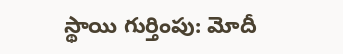స్థాయి గుర్తింపు: మోదీ